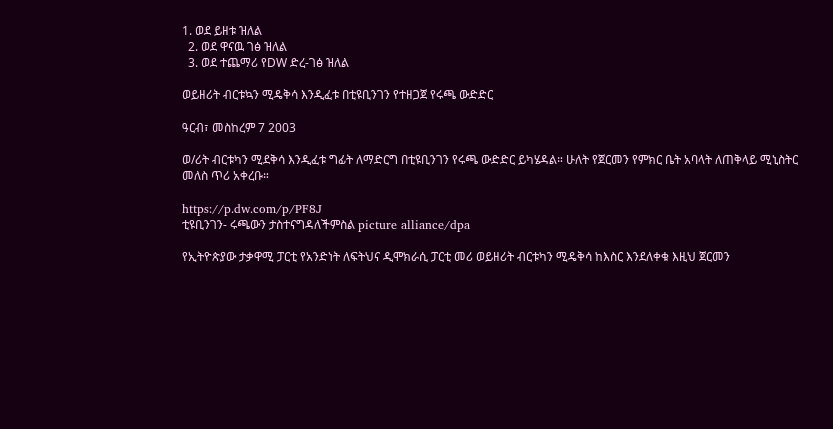1. ወደ ይዘቱ ዝለል
  2. ወደ ዋናዉ ገፅ ዝለል
  3. ወደ ተጨማሪ የDW ድረ-ገፅ ዝለል

ወይዘሪት ብርቱኳን ሚዴቅሳ እንዲፈቱ በቲዩቢንገን የተዘጋጀ የሩጫ ውድድር

ዓርብ፣ መስከረም 7 2003

ወ/ሪት ብርቱካን ሚደቅሳ እንዲፈቱ ግፊት ለማድርግ በቲዩቢንገን የሩጫ ውድድር ይካሄዳል። ሁለት የጀርመን የምክር ቤት አባላት ለጠቅላይ ሚኒስትር መለስ ጥሪ አቀረቡ።

https://p.dw.com/p/PF8J
ቲዩቢንገን- ሩጫውን ታስተናግዳለችምስል picture alliance/dpa

የኢትዮጵያው ታቃዋሚ ፓርቲ የአንድነት ለፍትህና ዲሞክራሲ ፓርቲ መሪ ወይዘሪት ብርቱካን ሚዴቅሳ ከእስር እንደለቀቁ እዚህ ጀርመን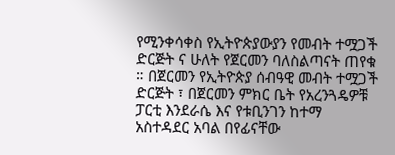የሚንቀሳቀስ የኢትዮጵያውያን የመብት ተሟጋች ድርጅት ና ሁለት የጀርመን ባለስልጣናት ጠየቁ ። በጀርመን የኢትዮጵያ ሰብዓዊ መብት ተሟጋች ድርጅት ፣ በጀርመን ምክር ቤት የአረንጓዴዎቹ ፓርቲ እንደራሴ እና የቱቢንገን ከተማ አስተዳደር አባል በየፊናቸው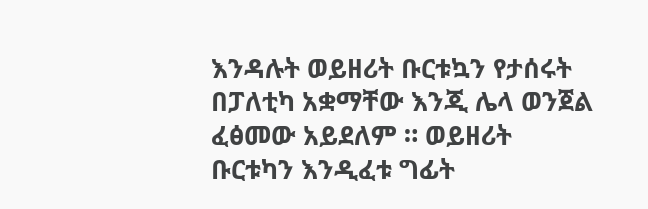እንዳሉት ወይዘሪት ቡርቱኳን የታሰሩት በፓለቲካ አቋማቸው እንጂ ሌላ ወንጀል ፈፅመው አይደለም ። ወይዘሪት ቡርቱካን እንዲፈቱ ግፊት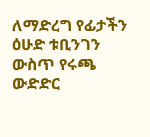ለማድረግ የፊታችን ዕሁድ ቱቢንገን ውስጥ የሩጫ ውድድር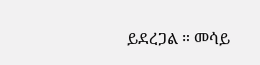ይደረጋል ። መሳይ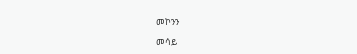መኮንን

መሳይ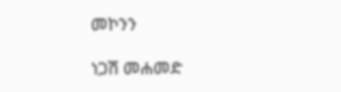መኮንን

ነጋሽ መሐመድ